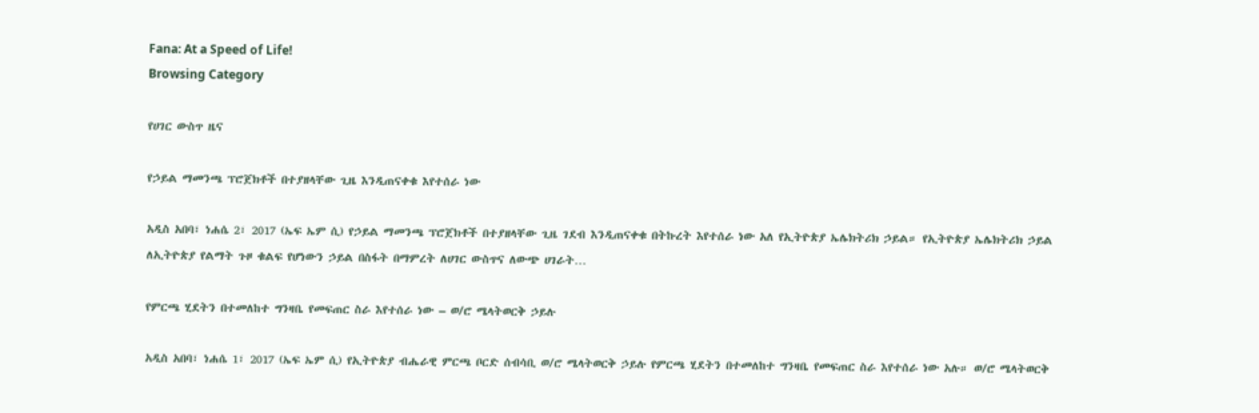Fana: At a Speed of Life!
Browsing Category

የሀገር ውስጥ ዜና

የኃይል ማመንጫ ፕሮጀክቶች በተያዘላቸው ጊዜ እንዲጠናቀቁ እየተሰራ ነው

አዲስ አበባ፣ ነሐሴ 2፣ 2017 (ኤፍ ኤም ሲ) የኃይል ማመንጫ ፕሮጀክቶች በተያዘላቸው ጊዜ ገደብ እንዲጠናቀቁ በትኩረት እየተሰራ ነው አለ የኢትዮጵያ ኤሌክትሪክ ኃይል። የኢትዮጵያ ኤሌክትሪክ ኃይል ለኢትዮጵያ የልማት ጉዞ ቁልፍ የሆነውን ኃይል በስፋት በማምረት ለሀገር ውስጥና ለውጭ ሀገራት…

የምርጫ ሂደትን በተመለከተ ግንዛቤ የመፍጠር ስራ እየተሰራ ነው – ወ/ሮ ሜላትወርቅ ኃይሉ

አዲስ አበባ፣ ነሐሴ 1፣ 2017 (ኤፍ ኤም ሲ) የኢትዮጵያ ብሔራዊ ምርጫ ቦርድ ሰብሳቢ ወ/ሮ ሜላትወርቅ ኃይሉ የምርጫ ሂደትን በተመለከተ ግንዛቤ የመፍጠር ስራ እየተሰራ ነው አሉ። ወ/ሮ ሜላትወርቅ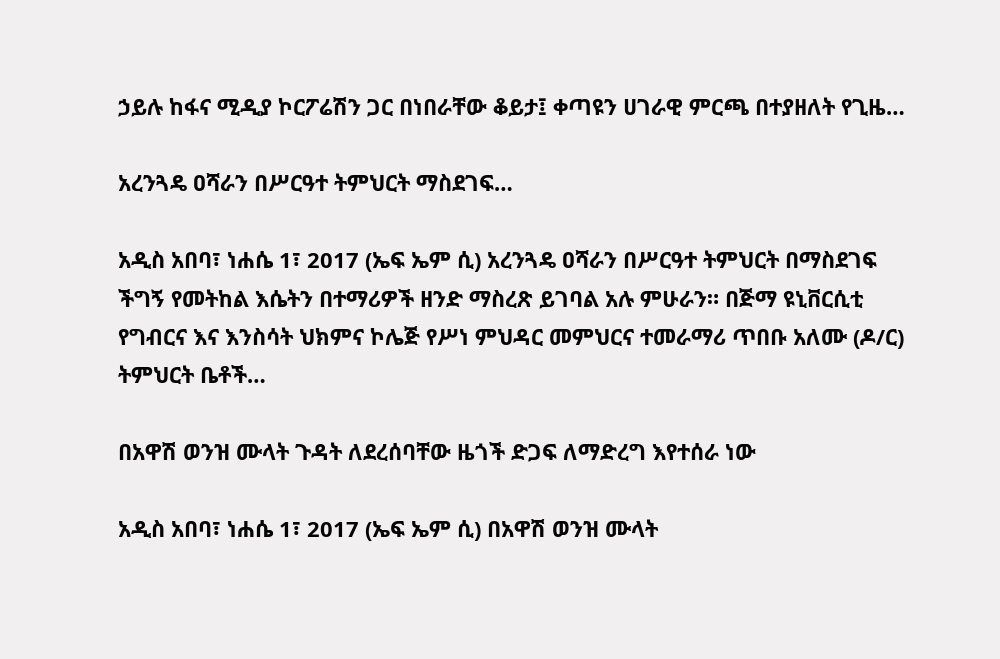ኃይሉ ከፋና ሚዲያ ኮርፖሬሽን ጋር በነበራቸው ቆይታ፤ ቀጣዩን ሀገራዊ ምርጫ በተያዘለት የጊዜ…

አረንጓዴ ዐሻራን በሥርዓተ ትምህርት ማስደገፍ…

አዲስ አበባ፣ ነሐሴ 1፣ 2017 (ኤፍ ኤም ሲ) አረንጓዴ ዐሻራን በሥርዓተ ትምህርት በማስደገፍ ችግኝ የመትከል እሴትን በተማሪዎች ዘንድ ማስረጽ ይገባል አሉ ምሁራን። በጅማ ዩኒቨርሲቲ የግብርና እና እንስሳት ህክምና ኮሌጅ የሥነ ምህዳር መምህርና ተመራማሪ ጥበቡ አለሙ (ዶ/ር) ትምህርት ቤቶች…

በአዋሽ ወንዝ ሙላት ጉዳት ለደረሰባቸው ዜጎች ድጋፍ ለማድረግ እየተሰራ ነው

አዲስ አበባ፣ ነሐሴ 1፣ 2017 (ኤፍ ኤም ሲ) በአዋሽ ወንዝ ሙላት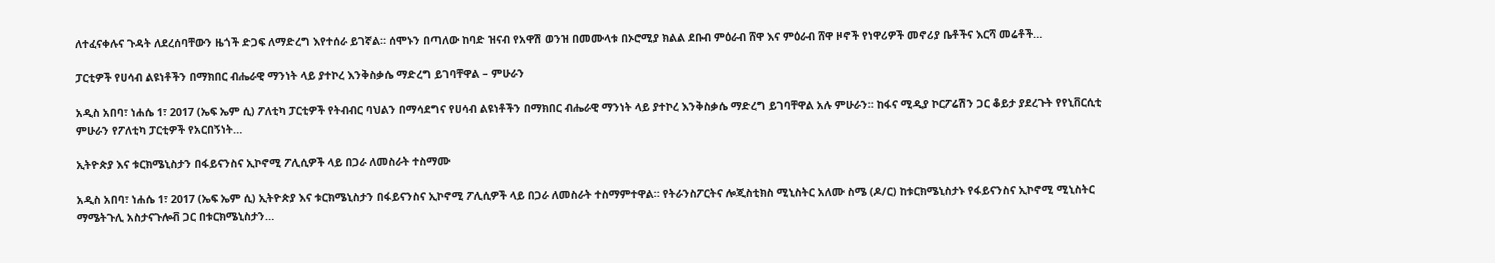ለተፈናቀሉና ጉዳት ለደረሰባቸውን ዜጎች ድጋፍ ለማድረግ እየተሰራ ይገኛል። ሰሞኑን በጣለው ከባድ ዝናብ የአዋሽ ወንዝ በመሙላቱ በኦሮሚያ ክልል ደቡብ ምዕራብ ሸዋ እና ምዕራብ ሸዋ ዞኖች የነዋሪዎች መኖሪያ ቤቶችና እርሻ መሬቶች…

ፓርቲዎች የሀሳብ ልዩነቶችን በማክበር ብሔራዊ ማንነት ላይ ያተኮረ እንቅስቃሴ ማድረግ ይገባቸዋል – ምሁራን

አዲስ አበባ፣ ነሐሴ 1፣ 2017 (ኤፍ ኤም ሲ) ፖለቲካ ፓርቲዎች የትብብር ባህልን በማሳደግና የሀሳብ ልዩነቶችን በማክበር ብሔራዊ ማንነት ላይ ያተኮረ እንቅስቃሴ ማድረግ ይገባቸዋል አሉ ምሁራን። ከፋና ሚዲያ ኮርፖሬሽን ጋር ቆይታ ያደረጉት የየኒቨርሲቲ ምሁራን የፖለቲካ ፓርቲዎች የአርበኝነት…

ኢትዮጵያ እና ቱርክሜኒስታን በፋይናንስና ኢኮኖሚ ፖሊሲዎች ላይ በጋራ ለመስራት ተስማሙ

አዲስ አበባ፣ ነሐሴ 1፣ 2017 (ኤፍ ኤም ሲ) ኢትዮጵያ እና ቱርክሜኒስታን በፋይናንስና ኢኮኖሚ ፖሊሲዎች ላይ በጋራ ለመስራት ተስማምተዋል። የትራንስፖርትና ሎጂስቲክስ ሚኒስትር አለሙ ስሜ (ዶ/ር) ከቱርክሜኒስታኑ የፋይናንስና ኢኮኖሚ ሚኒስትር ማሜትጉሊ አስታናጉሎቭ ጋር በቱርክሜኒስታን…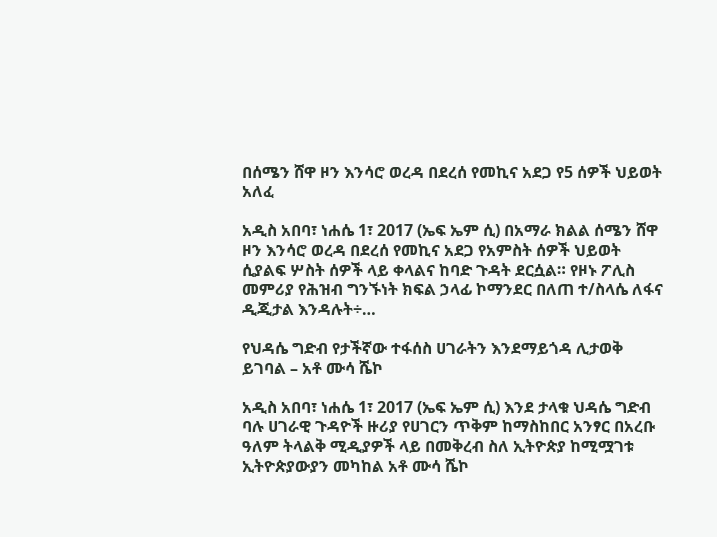በሰሜን ሸዋ ዞን እንሳሮ ወረዳ በደረሰ የመኪና አደጋ የ5 ሰዎች ህይወት አለፈ

አዲስ አበባ፣ ነሐሴ 1፣ 2017 (ኤፍ ኤም ሲ) በአማራ ክልል ሰሜን ሸዋ ዞን እንሳሮ ወረዳ በደረሰ የመኪና አደጋ የአምስት ሰዎች ህይወት ሲያልፍ ሦስት ሰዎች ላይ ቀላልና ከባድ ጉዳት ደርሷል። የዞኑ ፖሊስ መምሪያ የሕዝብ ግንኙነት ክፍል ኃላፊ ኮማንደር በለጠ ተ/ስላሴ ለፋና ዲጂታል እንዳሉት÷…

የህዳሴ ግድብ የታችኛው ተፋሰስ ሀገራትን እንደማይጎዳ ሊታወቅ ይገባል – አቶ ሙሳ ሼኮ

አዲስ አበባ፣ ነሐሴ 1፣ 2017 (ኤፍ ኤም ሲ) እንደ ታላቁ ህዳሴ ግድብ ባሉ ሀገራዊ ጉዳዮች ዙሪያ የሀገርን ጥቅም ከማስከበር አንፃር በአረቡ ዓለም ትላልቅ ሚዲያዎች ላይ በመቅረብ ስለ ኢትዮጵያ ከሚሟገቱ ኢትዮጵያውያን መካከል አቶ ሙሳ ሼኮ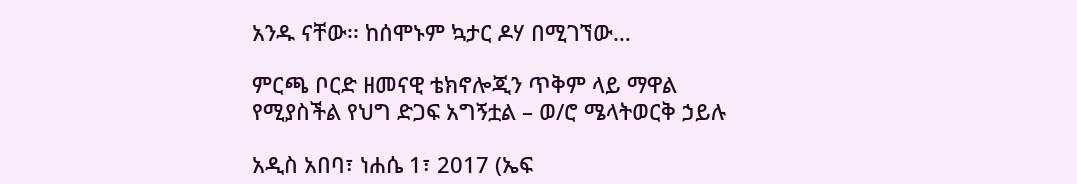አንዱ ናቸው፡፡ ከሰሞኑም ኳታር ዶሃ በሚገኘው…

ምርጫ ቦርድ ዘመናዊ ቴክኖሎጂን ጥቅም ላይ ማዋል የሚያስችል የህግ ድጋፍ አግኝቷል – ወ/ሮ ሜላትወርቅ ኃይሉ

አዲስ አበባ፣ ነሐሴ 1፣ 2017 (ኤፍ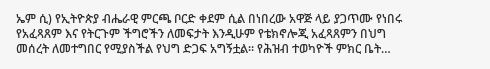ኤም ሲ) የኢትዮጵያ ብሔራዊ ምርጫ ቦርድ ቀደም ሲል በነበረው አዋጅ ላይ ያጋጥሙ የነበሩ የአፈጻጸም እና የትርጉም ችግሮችን ለመፍታት እንዲሁም የቴክኖሎጂ አፈጻጸምን በህግ መሰረት ለመተግበር የሚያስችል የህግ ድጋፍ አግኝቷል። የሕዝብ ተወካዮች ምክር ቤት…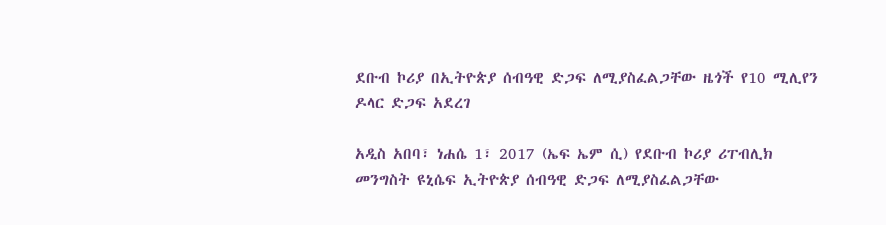ደቡብ ኮሪያ በኢትዮጵያ ሰብዓዊ ድጋፍ ለሚያስፈልጋቸው ዜጎች የ10 ሚሊየን ዶላር ድጋፍ አደረገ

አዲስ አበባ፣ ነሐሴ 1፣ 2017 (ኤፍ ኤም ሲ) የደቡብ ኮሪያ ሪፐብሊክ መንግስት ዩኒሴፍ ኢትዮጵያ ሰብዓዊ ድጋፍ ለሚያስፈልጋቸው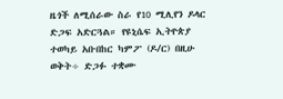ዜጎች ለሚሰራው ስራ የ10 ሚሊየን ዶላር ድጋፍ አድርጓል። የዩኒሴፍ ኢትዮጵያ ተወካይ አቡበከር ካምፖ (ዶ/ር) በዚሁ ወቅት÷ ድጋፉ ተቋሙ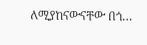ለሚያከናውናቸው በጎ…